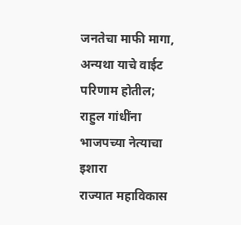जनतेचा माफी मागा, अन्यथा याचे वाईट परिणाम होतील; राहुल गांधींना भाजपच्या नेत्याचा इशारा
राज्यात महाविकास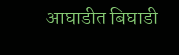आघाडीत बिघाडी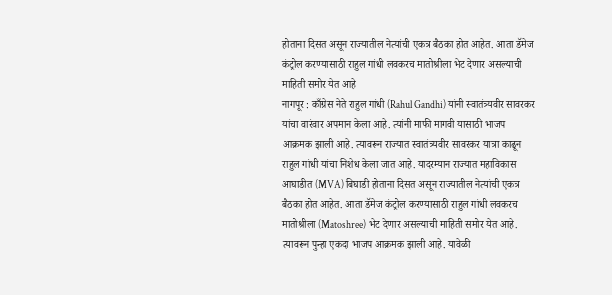होताना दिसत असून राज्यातील नेत्यांची एकत्र बैठका होत आहेत. आता डॅमेज कंट्रोल करण्यासाठी राहुल गांधी लवकरच मातोश्रीला भेट देणार असल्याची माहिती समोर येत आहे
नागपूर : काँग्रेस नेते राहुल गांधी (Rahul Gandhi) यांनी स्वातंत्र्यवीर सावरकर यांचा वारंवार अपमान केला आहे. त्यांनी माफी मागवी यासाठी भाजप आक्रमक झाली आहे. त्यावरून राज्यात स्वातंत्र्यवीर सावरकर यात्रा काढून राहुल गांधी यांचा निशेध केला जात आहे. यादरम्यान राज्यात महाविकास आघाडीत (MVA) बिघाडी होताना दिसत असून राज्यातील नेत्यांची एकत्र बैठका होत आहेत. आता डॅमेज कंट्रोल करण्यासाठी राहुल गांधी लवकरच मातोश्रीला (Matoshree) भेट देणार असल्याची माहिती समोर येत आहे. त्यावरून पुन्हा एकदा भाजप आक्रमक झाली आहे. यावेळी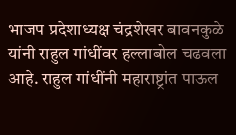भाजप प्रदेशाध्यक्ष चंद्रशेखर बावनकुळे यांनी राहुल गांधींवर हल्लाबोल चढवला आहे. राहुल गांधींनी महाराष्ट्रांत पाऊल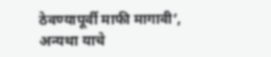ठेवण्यापूर्वी माफी मागावी’, अन्यथा याचे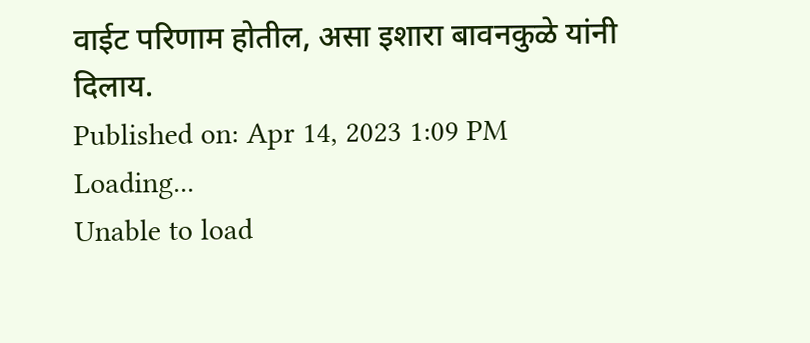वाईट परिणाम होतील, असा इशारा बावनकुळे यांनी दिलाय.
Published on: Apr 14, 2023 1:09 PM
Loading...
Unable to load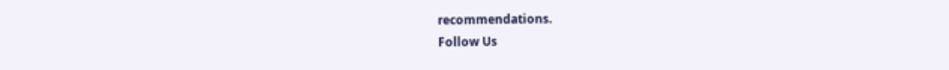recommendations.
Follow Us